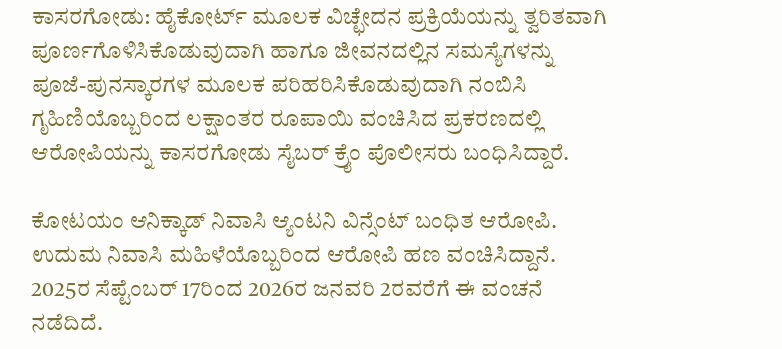ಕಾಸರಗೋಡು: ಹೈಕೋರ್ಟ್ ಮೂಲಕ ವಿಚ್ಛೇದನ ಪ್ರಕ್ರಿಯೆಯನ್ನು ತ್ವರಿತವಾಗಿ ಪೂರ್ಣಗೊಳಿಸಿಕೊಡುವುದಾಗಿ ಹಾಗೂ ಜೀವನದಲ್ಲಿನ ಸಮಸ್ಯೆಗಳನ್ನು ಪೂಜೆ-ಪುನಸ್ಕಾರಗಳ ಮೂಲಕ ಪರಿಹರಿಸಿಕೊಡುವುದಾಗಿ ನಂಬಿಸಿ ಗೃಹಿಣಿಯೊಬ್ಬರಿಂದ ಲಕ್ಷಾಂತರ ರೂಪಾಯಿ ವಂಚಿಸಿದ ಪ್ರಕರಣದಲ್ಲಿ ಆರೋಪಿಯನ್ನು ಕಾಸರಗೋಡು ಸೈಬರ್ ಕ್ರೈಂ ಪೊಲೀಸರು ಬಂಧಿಸಿದ್ದಾರೆ.

ಕೋಟಯಂ ಆನಿಕ್ಕಾಡ್ ನಿವಾಸಿ ಆ್ಯಂಟನಿ ವಿನ್ಸೆಂಟ್ ಬಂಧಿತ ಆರೋಪಿ. ಉದುಮ ನಿವಾಸಿ ಮಹಿಳೆಯೊಬ್ಬರಿಂದ ಆರೋಪಿ ಹಣ ವಂಚಿಸಿದ್ದಾನೆ.
2025ರ ಸೆಪ್ಟೆಂಬರ್ 17ರಿಂದ 2026ರ ಜನವರಿ 2ರವರೆಗೆ ಈ ವಂಚನೆ ನಡೆದಿದೆ.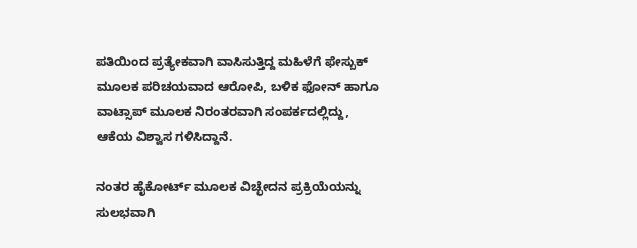ಪತಿಯಿಂದ ಪ್ರತ್ಯೇಕವಾಗಿ ವಾಸಿಸುತ್ತಿದ್ದ ಮಹಿಳೆಗೆ ಫೇಸ್ಬುಕ್ ಮೂಲಕ ಪರಿಚಯವಾದ ಆರೋಪಿ, ಬಳಿಕ ಫೋನ್ ಹಾಗೂ ವಾಟ್ಸಾಪ್ ಮೂಲಕ ನಿರಂತರವಾಗಿ ಸಂಪರ್ಕದಲ್ಲಿದ್ದು, ಆಕೆಯ ವಿಶ್ವಾಸ ಗಳಿಸಿದ್ದಾನೆ.

ನಂತರ ಹೈಕೋರ್ಟ್ ಮೂಲಕ ವಿಚ್ಛೇದನ ಪ್ರಕ್ರಿಯೆಯನ್ನು ಸುಲಭವಾಗಿ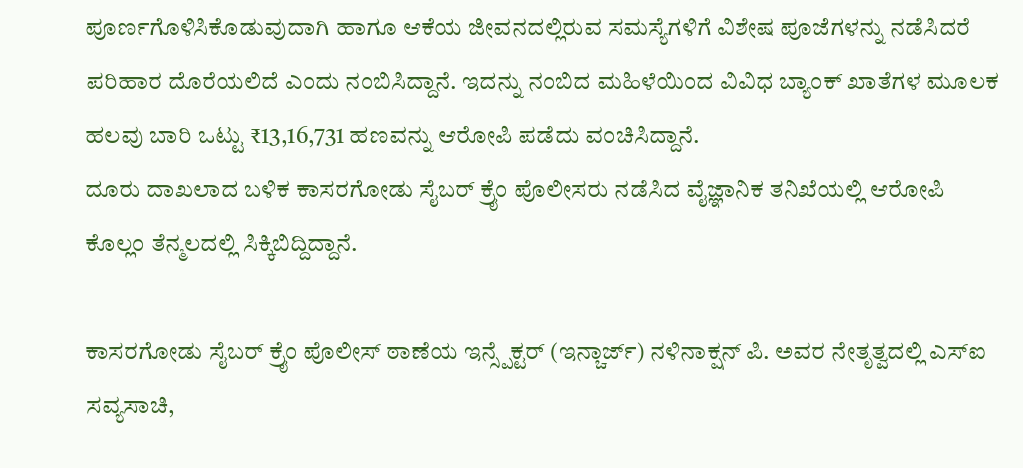ಪೂರ್ಣಗೊಳಿಸಿಕೊಡುವುದಾಗಿ ಹಾಗೂ ಆಕೆಯ ಜೀವನದಲ್ಲಿರುವ ಸಮಸ್ಯೆಗಳಿಗೆ ವಿಶೇಷ ಪೂಜೆಗಳನ್ನು ನಡೆಸಿದರೆ ಪರಿಹಾರ ದೊರೆಯಲಿದೆ ಎಂದು ನಂಬಿಸಿದ್ದಾನೆ. ಇದನ್ನು ನಂಬಿದ ಮಹಿಳೆಯಿಂದ ವಿವಿಧ ಬ್ಯಾಂಕ್ ಖಾತೆಗಳ ಮೂಲಕ ಹಲವು ಬಾರಿ ಒಟ್ಟು ₹13,16,731 ಹಣವನ್ನು ಆರೋಪಿ ಪಡೆದು ವಂಚಿಸಿದ್ದಾನೆ.
ದೂರು ದಾಖಲಾದ ಬಳಿಕ ಕಾಸರಗೋಡು ಸೈಬರ್ ಕ್ರೈಂ ಪೊಲೀಸರು ನಡೆಸಿದ ವೈಜ್ಞಾನಿಕ ತನಿಖೆಯಲ್ಲಿ ಆರೋಪಿ ಕೊಲ್ಲಂ ತೆನ್ಮಲದಲ್ಲಿ ಸಿಕ್ಕಿಬಿದ್ದಿದ್ದಾನೆ.

ಕಾಸರಗೋಡು ಸೈಬರ್ ಕ್ರೈಂ ಪೊಲೀಸ್ ಠಾಣೆಯ ಇನ್ಸ್ಪೆಕ್ಟರ್ (ಇನ್ಚಾರ್ಜ್) ನಳಿನಾಕ್ಷನ್ ಪಿ. ಅವರ ನೇತೃತ್ವದಲ್ಲಿ ಎಸ್ಐ ಸವ್ಯಸಾಚಿ,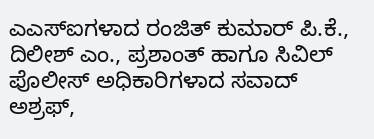ಎಎಸ್ಐಗಳಾದ ರಂಜಿತ್ ಕುಮಾರ್ ಪಿ.ಕೆ., ದಿಲೀಶ್ ಎಂ., ಪ್ರಶಾಂತ್ ಹಾಗೂ ಸಿವಿಲ್ ಪೊಲೀಸ್ ಅಧಿಕಾರಿಗಳಾದ ಸವಾದ್ ಅಶ್ರಫ್,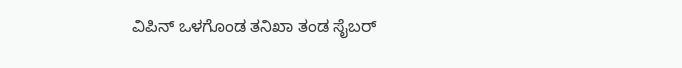ವಿಪಿನ್ ಒಳಗೊಂಡ ತನಿಖಾ ತಂಡ ಸೈಬರ್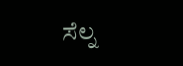ಸೆಲ್ನ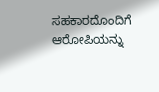ಸಹಕಾರದೊಂದಿಗೆ ಆರೋಪಿಯನ್ನು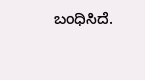ಬಂಧಿಸಿದೆ.